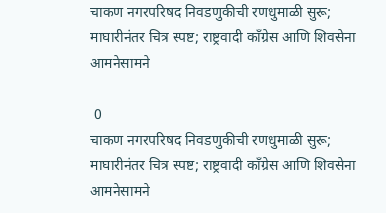चाकण नगरपरिषद निवडणुकीची रणधुमाळी सुरू; माघारीनंतर चित्र स्पष्ट; राष्ट्रवादी काँग्रेस आणि शिवसेना आमनेसामने

 0
चाकण नगरपरिषद निवडणुकीची रणधुमाळी सुरू; माघारीनंतर चित्र स्पष्ट; राष्ट्रवादी काँग्रेस आणि शिवसेना आमनेसामने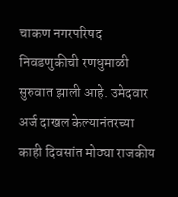चाकण नगरपरिषद निवडणुकीची रणधुमाळी सुरुवात झाली आहे. उमेदवार अर्ज दाखल केल्यानंतरच्या काही दिवसांत मोठ्या राजकीय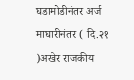घडामोडीनंतर अर्ज माघारीनंतर ( दि.२१ )अखेर राजकीय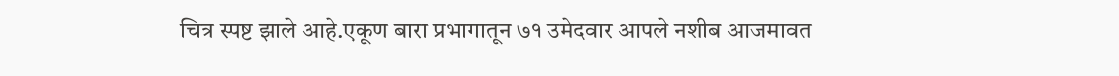चित्र स्पष्ट झाले आहे.एकूण बारा प्रभागातून ७१ उमेदवार आपले नशीब आजमावत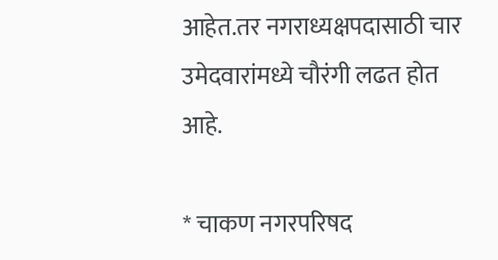आहेत.तर नगराध्यक्षपदासाठी चार उमेदवारांमध्ये चौरंगी लढत होत आहे.

* चाकण नगरपरिषद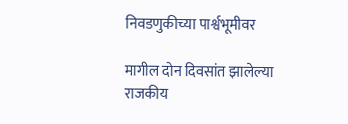निवडणुकीच्या पार्श्वभूमीवर

मागील दोन दिवसांत झालेल्या राजकीय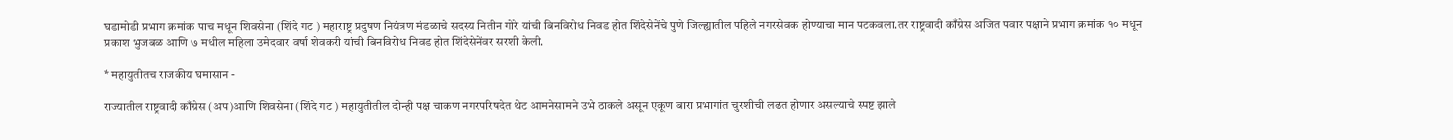घडामोडी प्रभाग क्रमांक पाच मधून शिवसेना (शिंदे गट ) महाराष्ट्र प्रदुषण नियंत्रण मंडळाचे सदस्य नितीन गोरे यांची बिनविरोध निवड होत शिंदेसेनेंचे पुणे जिल्ह्यातील पहिले नगरसेवक होण्याचा मान पटकवला.तर राष्ट्रवादी काँग्रेस अजित पवार पक्षाने प्रभाग क्रमांक १० मधून प्रकाश भुजबळ आणि ७ मधील महिला उमेदवार वर्षा शेवकरी यांची बिनविरोध निवड होत शिंदेसेनेंवर सरशी केली.

* महायुतीतच राजकीय घमासान -

राज्यातील राष्ट्रवादी काँग्रेस (अप)आणि शिवसेना (शिंदे गट ) महायुतीतील दोन्ही पक्ष चाकण नगरपरिषदेत थेट आमनेसामने उभे ठाकले असून एकूण बारा प्रभागांत चुरशीची लढत होणार असल्याचे स्पष्ट झाले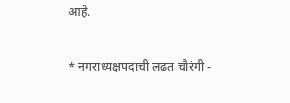आहे.

* नगराध्यक्षपदाची लढत चौरंगी -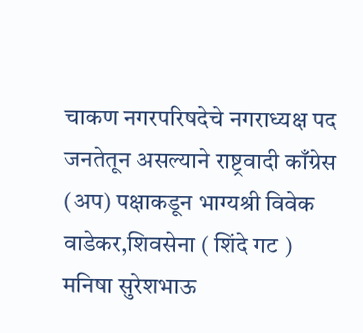चाकण नगरपरिषदेचे नगराध्यक्ष पद जनतेतून असल्याने राष्ट्रवादी काँग्रेस (अप) पक्षाकडून भाग्यश्री विवेक वाडेकर,शिवसेना ( शिंदे गट ) मनिषा सुरेशभाऊ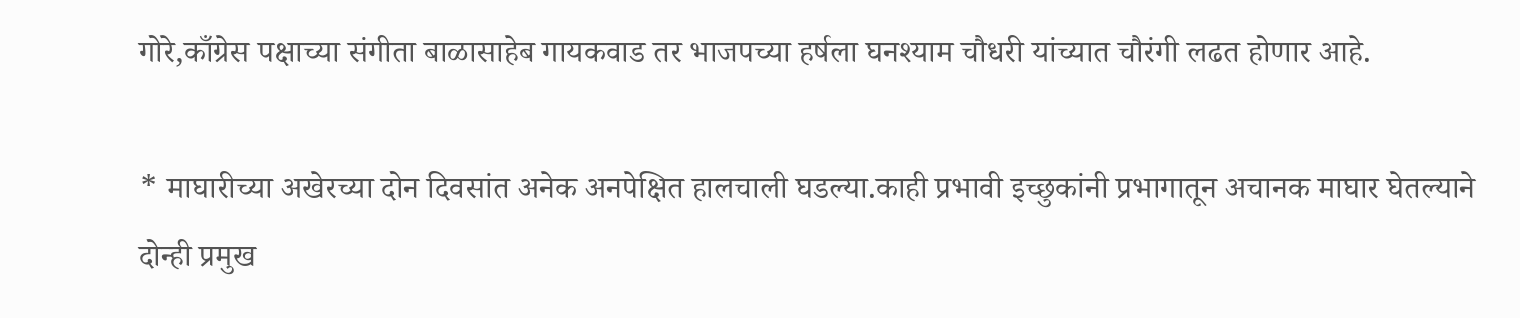गोरे,काँग्रेस पक्षाच्या संगीता बाळासाहेब गायकवाड तर भाजपच्या हर्षला घनश्याम चौधरी यांच्यात चौरंगी लढत होणार आहे.

* माघारीच्या अखेरच्या दोन दिवसांत अनेक अनपेक्षित हालचाली घडल्या.काही प्रभावी इच्छुकांनी प्रभागातून अचानक माघार घेतल्याने दोन्ही प्रमुख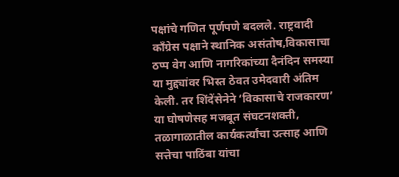पक्षांचे गणित पूर्णपणे बदलले. राष्ट्रवादी काँग्रेस पक्षाने स्थानिक असंतोष,विकासाचा ठप्प वेग आणि नागरिकांच्या दैनंदिन समस्या या मुद्द्यांवर भिस्त ठेवत उमेदवारी अंतिम केली. तर शिंदेंसेनेने ‘विकासाचे राजकारण’ या घोषणेसह मजबूत संघटनशक्ती, तळागाळातील कार्यकर्त्यांचा उत्साह आणि सत्तेचा पाठिंबा यांचा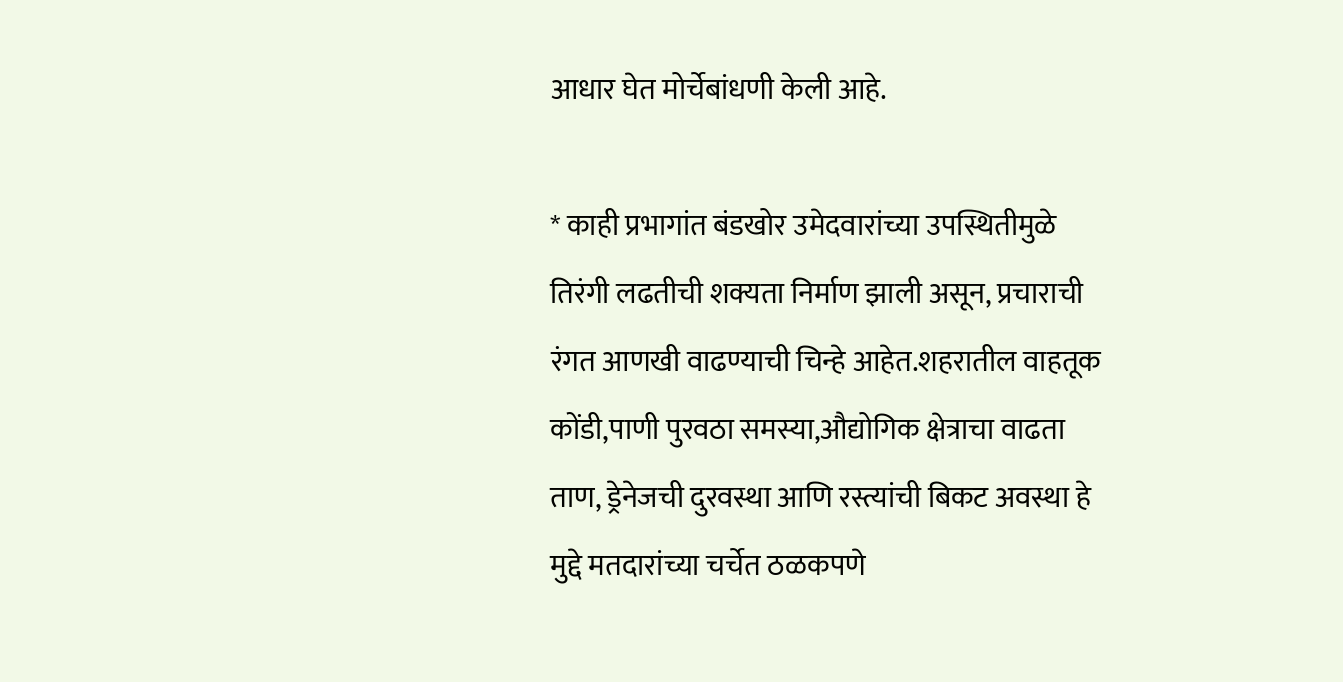आधार घेत मोर्चेबांधणी केली आहे.

* काही प्रभागांत बंडखोर उमेदवारांच्या उपस्थितीमुळे तिरंगी लढतीची शक्यता निर्माण झाली असून, प्रचाराची रंगत आणखी वाढण्याची चिन्हे आहेत.शहरातील वाहतूक कोंडी,पाणी पुरवठा समस्या,औद्योगिक क्षेत्राचा वाढता ताण, ड्रेनेजची दुरवस्था आणि रस्त्यांची बिकट अवस्था हे मुद्दे मतदारांच्या चर्चेत ठळकपणे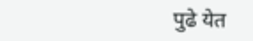पुढे येत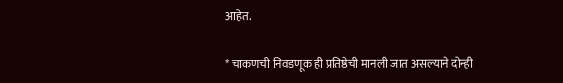आहेत.

* चाकणची निवडणूक ही प्रतिष्ठेची मानली जात असल्याने दोन्ही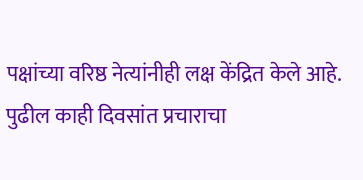पक्षांच्या वरिष्ठ नेत्यांनीही लक्ष केंद्रित केले आहे. पुढील काही दिवसांत प्रचाराचा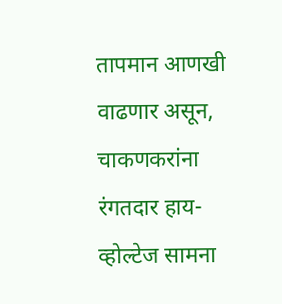तापमान आणखी वाढणार असून, चाकणकरांना रंगतदार हाय-व्होल्टेज सामना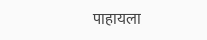पाहायला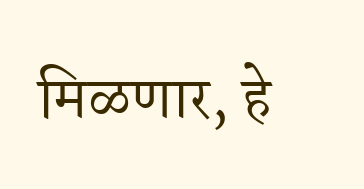मिळणार, हे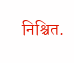निश्चित.